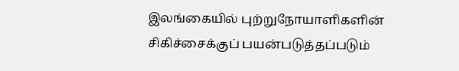இலங்கையில் புற்றுநோயாளிகளின் சிகிச்சைக்குப் பயன்படுத்தப்படும்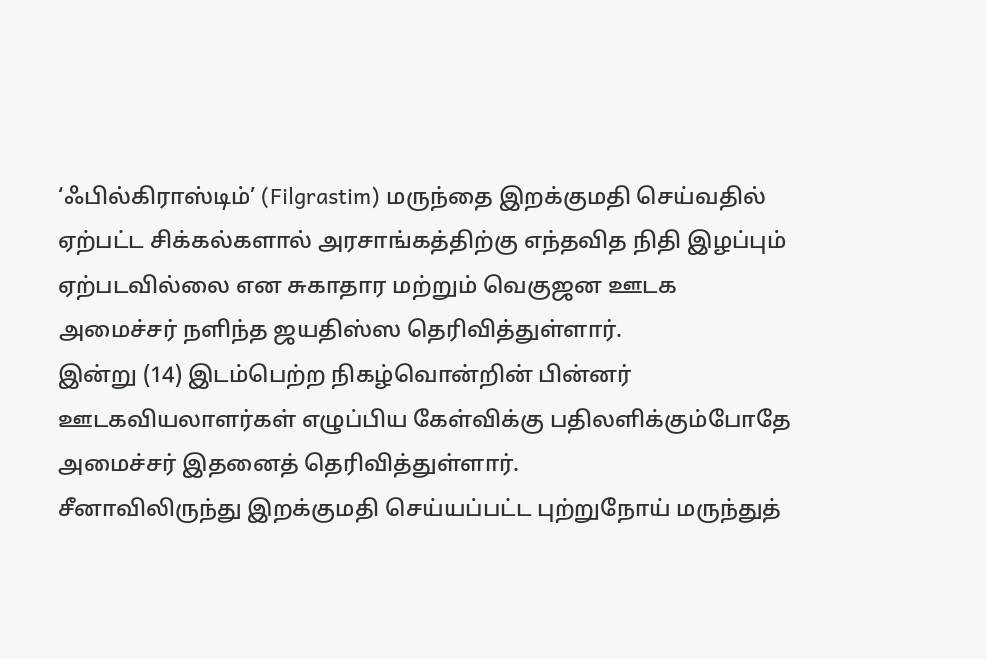‘ஃபில்கிராஸ்டிம்’ (Filgrastim) மருந்தை இறக்குமதி செய்வதில் ஏற்பட்ட சிக்கல்களால் அரசாங்கத்திற்கு எந்தவித நிதி இழப்பும் ஏற்படவில்லை என சுகாதார மற்றும் வெகுஜன ஊடக அமைச்சர் நளிந்த ஜயதிஸ்ஸ தெரிவித்துள்ளார்.
இன்று (14) இடம்பெற்ற நிகழ்வொன்றின் பின்னர் ஊடகவியலாளர்கள் எழுப்பிய கேள்விக்கு பதிலளிக்கும்போதே அமைச்சர் இதனைத் தெரிவித்துள்ளார்.
சீனாவிலிருந்து இறக்குமதி செய்யப்பட்ட புற்றுநோய் மருந்துத்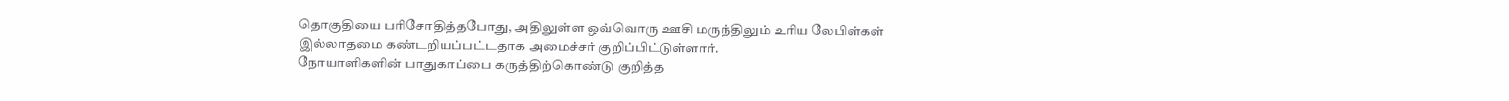தொகுதியை பரிசோதித்தபோது, அதிலுள்ள ஒவ்வொரு ஊசி மருந்திலும் உரிய லேபிள்கள் இல்லாதமை கண்டறியப்பட்டதாக அமைச்சர் குறிப்பிட்டுள்ளார்.
நோயாளிகளின் பாதுகாப்பை கருத்திற்கொண்டு குறித்த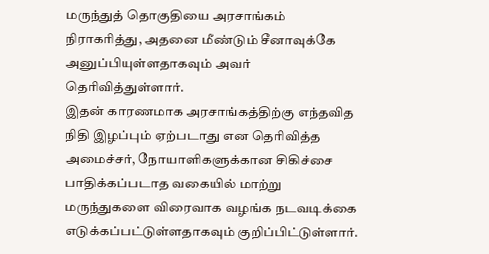மருந்துத் தொகுதியை அரசாங்கம் நிராகரித்து, அதனை மீண்டும் சீனாவுக்கே அனுப்பியுள்ளதாகவும் அவர் தெரிவித்துள்ளார்.
இதன் காரணமாக அரசாங்கத்திற்கு எந்தவித நிதி இழப்பும் ஏற்படாது என தெரிவித்த அமைச்சர், நோயாளிகளுக்கான சிகிச்சை பாதிக்கப்படாத வகையில் மாற்று மருந்துகளை விரைவாக வழங்க நடவடிக்கை எடுக்கப்பட்டுள்ளதாகவும் குறிப்பிட்டுள்ளார்.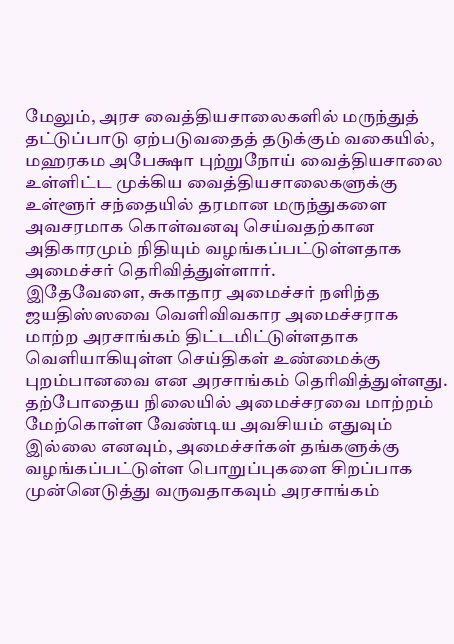மேலும், அரச வைத்தியசாலைகளில் மருந்துத் தட்டுப்பாடு ஏற்படுவதைத் தடுக்கும் வகையில், மஹரகம அபேக்ஷா புற்றுநோய் வைத்தியசாலை உள்ளிட்ட முக்கிய வைத்தியசாலைகளுக்கு உள்ளூர் சந்தையில் தரமான மருந்துகளை அவசரமாக கொள்வனவு செய்வதற்கான அதிகாரமும் நிதியும் வழங்கப்பட்டுள்ளதாக அமைச்சர் தெரிவித்துள்ளார்.
இதேவேளை, சுகாதார அமைச்சர் நளிந்த ஜயதிஸ்ஸவை வெளிவிவகார அமைச்சராக மாற்ற அரசாங்கம் திட்டமிட்டுள்ளதாக வெளியாகியுள்ள செய்திகள் உண்மைக்கு புறம்பானவை என அரசாங்கம் தெரிவித்துள்ளது.
தற்போதைய நிலையில் அமைச்சரவை மாற்றம் மேற்கொள்ள வேண்டிய அவசியம் எதுவும் இல்லை எனவும், அமைச்சர்கள் தங்களுக்கு வழங்கப்பட்டுள்ள பொறுப்புகளை சிறப்பாக முன்னெடுத்து வருவதாகவும் அரசாங்கம்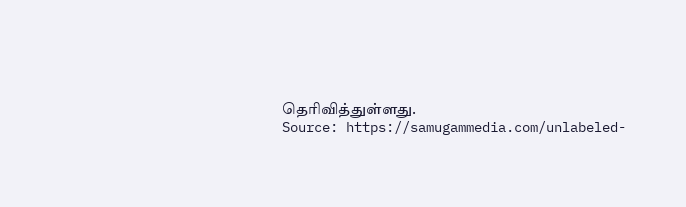தெரிவித்துள்ளது.
Source: https://samugammedia.com/unlabeled-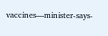vaccines—minister-says-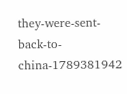they-were-sent-back-to-china-1789381942